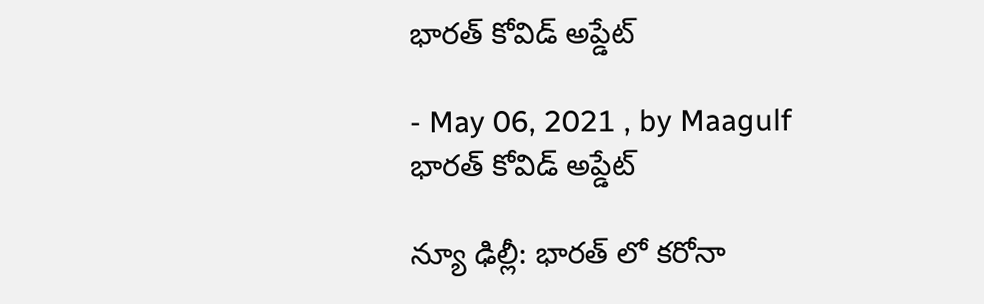భారత్ కోవిడ్ అప్డేట్

- May 06, 2021 , by Maagulf
భారత్ కోవిడ్ అప్డేట్

న్యూ ఢిల్లీ: భారత్ లో కరోనా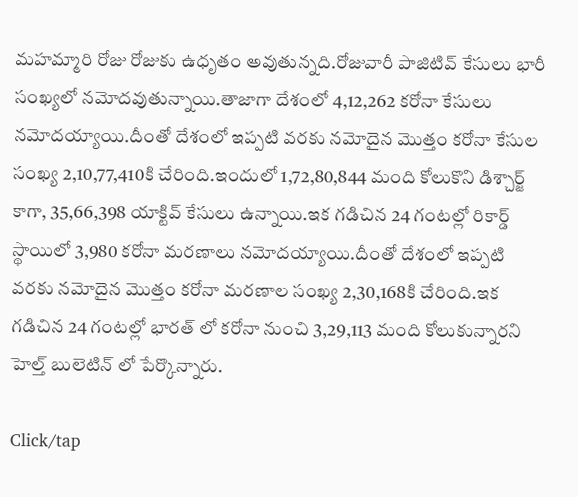మహమ్మారి రోజు రోజుకు ఉధృతం అవుతున్నది.రోజువారీ పాజిటివ్ కేసులు భారీ సంఖ్యలో నమోదవుతున్నాయి.తాజాగా దేశంలో 4,12,262 కరోనా కేసులు నమోదయ్యాయి.దీంతో దేశంలో ఇప్పటి వరకు నమోదైన మొత్తం కరోనా కేసుల సంఖ్య 2,10,77,410కి చేరింది.ఇందులో 1,72,80,844 మంది కోలుకొని డిశ్చార్జ్ కాగా, 35,66,398 యాక్టివ్ కేసులు ఉన్నాయి.ఇక గడిచిన 24 గంటల్లో రికార్డ్ స్థాయిలో 3,980 కరోనా మరణాలు నమోదయ్యాయి.దీంతో దేశంలో ఇప్పటి వరకు నమోదైన మొత్తం కరోనా మరణాల సంఖ్య 2,30,168కి చేరింది.ఇక గడిచిన 24 గంటల్లో భారత్ లో కరోనా నుంచి 3,29,113 మంది కోలుకున్నారని హెల్త్ బులెటిన్ లో పేర్కొన్నారు.

Click/tap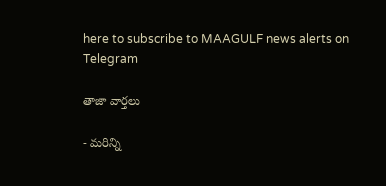here to subscribe to MAAGULF news alerts on Telegram

తాజా వార్తలు

- మరిన్ని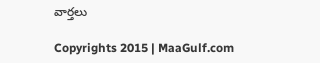వార్తలు

Copyrights 2015 | MaaGulf.com